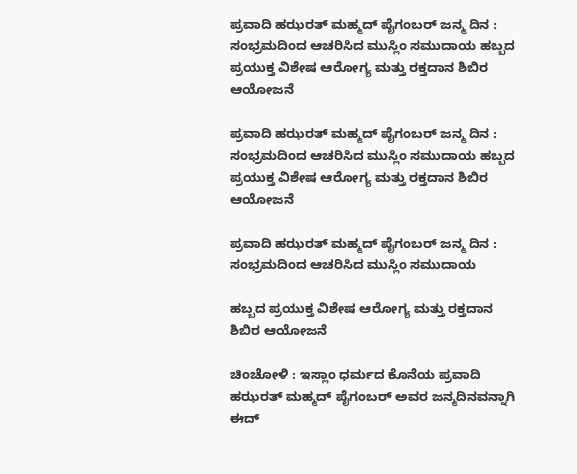ಪ್ರವಾದಿ ಹಝರತ್ ಮಹ್ಮದ್ ಪೈಗಂಬರ್ ಜನ್ಮ ದಿನ : ಸಂಭ್ರಮದಿಂದ ಆಚರಿಸಿದ ಮುಸ್ಲಿಂ ಸಮುದಾಯ ಹಬ್ಬದ ಪ್ರಯುಕ್ತ ವಿಶೇಷ ಆರೋಗ್ಯ ಮತ್ತು ರಕ್ತದಾನ ಶಿಬಿರ ಆಯೋಜನೆ

ಪ್ರವಾದಿ ಹಝರತ್ ಮಹ್ಮದ್ ಪೈಗಂಬರ್ ಜನ್ಮ ದಿನ :  ಸಂಭ್ರಮದಿಂದ ಆಚರಿಸಿದ ಮುಸ್ಲಿಂ ಸಮುದಾಯ ಹಬ್ಬದ ಪ್ರಯುಕ್ತ ವಿಶೇಷ ಆರೋಗ್ಯ ಮತ್ತು ರಕ್ತದಾನ ಶಿಬಿರ ಆಯೋಜನೆ

ಪ್ರವಾದಿ ಹಝರತ್ ಮಹ್ಮದ್ ಪೈಗಂಬರ್ ಜನ್ಮ ದಿನ : ಸಂಭ್ರಮದಿಂದ ಆಚರಿಸಿದ ಮುಸ್ಲಿಂ ಸಮುದಾಯ

ಹಬ್ಬದ ಪ್ರಯುಕ್ತ ವಿಶೇಷ ಆರೋಗ್ಯ ಮತ್ತು ರಕ್ತದಾನ ಶಿಬಿರ ಆಯೋಜನೆ

ಚಿಂಚೋಳಿ : ಇಸ್ಲಾಂ ಧರ್ಮದ ಕೊನೆಯ ಪ್ರವಾದಿ ಹಝರತ್ ಮಹ್ಮದ್ ಪೈಗಂಬರ್ ಅವರ ಜನ್ಮದಿನವನ್ನಾಗಿ ಈದ್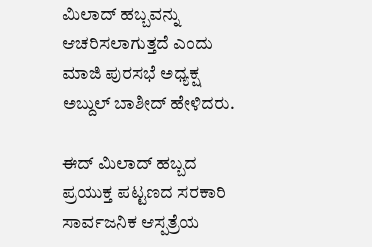ಮಿಲಾದ್ ಹಬ್ಬವನ್ನು ಆಚರಿಸಲಾಗುತ್ತದೆ ಎಂದು ಮಾಜಿ ಪುರಸಭೆ ಅಧ್ಯಕ್ಷ ಅಬ್ದುಲ್ ಬಾಶೀದ್ ಹೇಳಿದರು.

ಈದ್ ಮಿಲಾದ್ ಹಬ್ಬದ ಪ್ರಯುಕ್ತ ಪಟ್ಟಣದ ಸರಕಾರಿ ಸಾರ್ವಜನಿಕ ಆಸ್ಪತ್ರೆಯ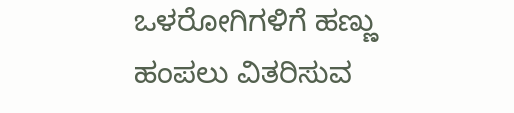ಒಳರೋಗಿಗಳಿಗೆ ಹಣ್ಣು ಹಂಪಲು ವಿತರಿಸುವ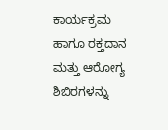ಕಾರ್ಯಕ್ರಮ ಹಾಗೂ ರಕ್ತದಾನ ಮತ್ತು ಆರೋಗ್ಯ ಶಿಬಿರಗಳನ್ನು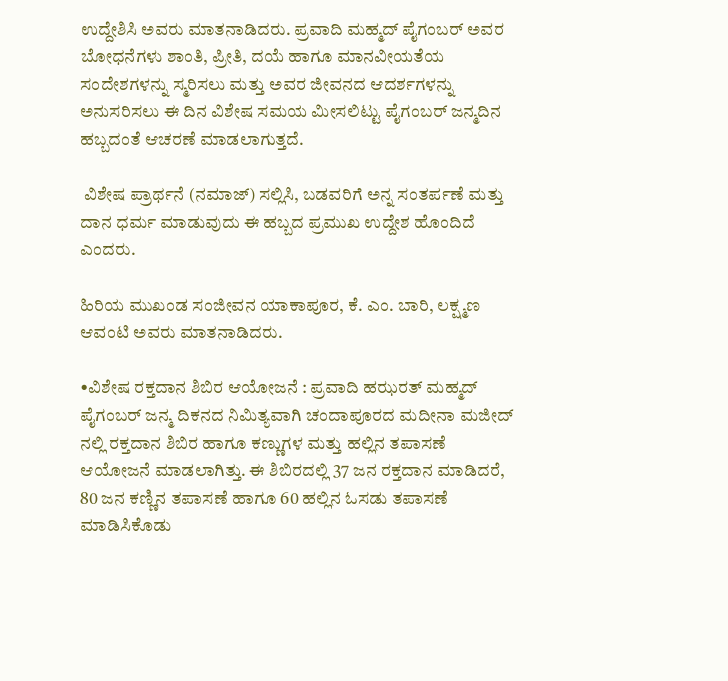ಉದ್ದೇಶಿಸಿ ಅವರು ಮಾತನಾಡಿದರು. ಪ್ರವಾದಿ ಮಹ್ಮದ್ ಪೈಗಂಬರ್ ಅವರ ಬೋಧನೆಗಳು ಶಾಂತಿ, ಪ್ರೀತಿ, ದಯೆ ಹಾಗೂ ಮಾನವೀಯತೆಯ ಸಂದೇಶಗಳನ್ನು ಸ್ಮರಿಸಲು ಮತ್ತು ಅವರ ಜೀವನದ ಆದರ್ಶಗಳನ್ನು ಅನುಸರಿಸಲು ಈ ದಿನ ವಿಶೇಷ ಸಮಯ ಮೀಸಲಿಟ್ಟು ಪೈಗಂಬರ್ ಜನ್ಮದಿನ ಹಬ್ಬದಂತೆ ಆಚರಣೆ ಮಾಡಲಾಗುತ್ತದೆ.

 ವಿಶೇಷ ಪ್ರಾರ್ಥನೆ (ನಮಾಜ್) ಸಲ್ಲಿಸಿ, ಬಡವರಿಗೆ ಅನ್ನ ಸಂತರ್ಪಣೆ ಮತ್ತು ದಾನ ಧರ್ಮ ಮಾಡುವುದು ಈ ಹಬ್ಬದ ಪ್ರಮುಖ ಉದ್ದೇಶ ಹೊಂದಿದೆ ಎಂದರು.

ಹಿರಿಯ ಮುಖಂಡ ಸಂಜೀವನ ಯಾಕಾಪೂರ, ಕೆ. ಎಂ. ಬಾರಿ, ಲಕ್ಷ್ಮಣ ಆವಂಟಿ ಅವರು ಮಾತನಾಡಿದರು.

•ವಿಶೇಷ ರಕ್ತದಾನ ಶಿಬಿರ ಆಯೋಜನೆ : ಪ್ರವಾದಿ ಹಝರತ್ ಮಹ್ಮದ್ ಪೈಗಂಬರ್ ಜನ್ಮ ದಿಕನದ ನಿಮಿತ್ಯವಾಗಿ ಚಂದಾಪೂರದ ಮದೀನಾ ಮಜೀದ್ ನಲ್ಲಿ ರಕ್ತದಾನ ಶಿಬಿರ ಹಾಗೂ ಕಣ್ಣುಗಳ ಮತ್ತು ಹಲ್ಲಿನ ತಪಾಸಣೆ ಆಯೋಜನೆ ಮಾಡಲಾಗಿತ್ತು. ಈ ಶಿಬಿರದಲ್ಲಿ 37 ಜನ ರಕ್ತದಾನ ಮಾಡಿದರೆ, 80 ಜನ ಕಣ್ಣಿನ ತಪಾಸಣೆ ಹಾಗೂ 60 ಹಲ್ಲಿನ ಓಸಡು ತಪಾಸಣೆ ಮಾಡಿಸಿಕೊಡು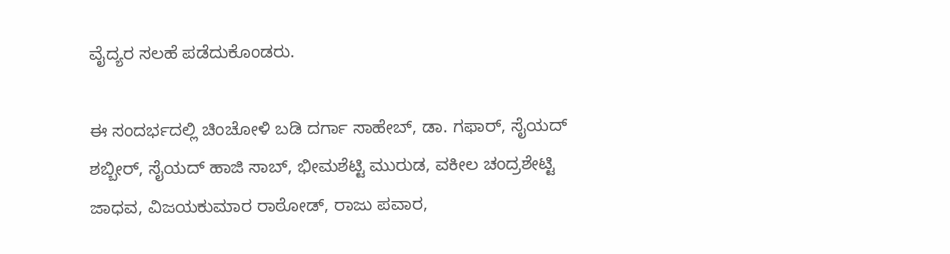ವೈದ್ಯರ ಸಲಹೆ ಪಡೆದುಕೊಂಡರು.

ಈ ಸಂದರ್ಭದಲ್ಲಿ ಚಿಂಚೋಳಿ ಬಡಿ ದರ್ಗಾ ಸಾಹೇಬ್, ಡಾ. ಗಫಾರ್, ಸೈಯದ್ ಶಬ್ಬೀರ್, ಸೈಯದ್ ಹಾಜಿ ಸಾಬ್, ಭೀಮಶೆಟ್ಟಿ ಮುರುಡ, ವಕೀಲ ಚಂದ್ರಶೇಟ್ಟಿ ಜಾಧವ, ವಿಜಯಕುಮಾರ ರಾಠೋಡ್, ರಾಜು ಪವಾರ,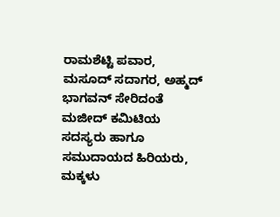ರಾಮಶೆಟ್ಟಿ ಪವಾರ, ಮಸೂದ್ ಸದಾಗರ, ಅಹ್ಮದ್ ಭಾಗವನ್ ಸೇರಿದಂತೆ ಮಜೀದ್ ಕಮಿಟಿಯ ಸದಸ್ಯರು ಹಾಗೂ ಸಮುದಾಯದ ಹಿರಿಯರು, ಮಕ್ಕಳು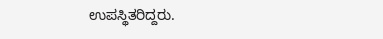ಉಪಸ್ಥಿತರಿದ್ದರು.